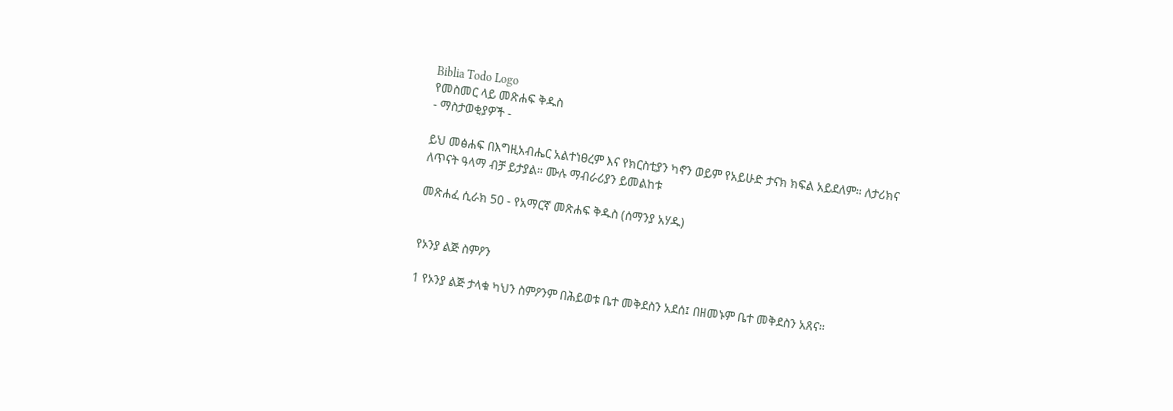Biblia Todo Logo
የመስመር ላይ መጽሐፍ ቅዱስ
- ማስታወቂያዎች -

ይህ መፅሐፍ በእግዚአብሔር አልተነፀረም እና የክርስቲያን ካኖን ወይም የአይሁድ ታናክ ክፍል አይደለም። ለታሪክና ለጥናት ዓላማ ብቻ ይታያል። ሙሉ ማብራሪያን ይመልከቱ

መጽሐፈ ሲራክ 50 - የአማርኛ መጽሐፍ ቅዱስ (ሰማንያ አሃዱ)


የኦንያ ልጅ ስምዖን

1 የኦንያ ልጅ ታላቁ ካህን ስምዖንም በሕይወቱ ቤተ መቅደስን አደሰ፤ በዘመኑም ቤተ መቅደስን አጸና።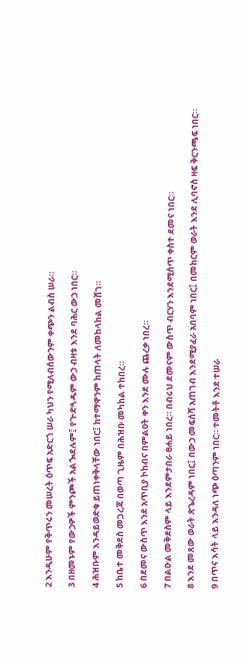2 እንዲሁም የቅጥሩን መሠረት ዕጥፍ አድርጎ ሠራ ካህን የሚለብሰውንም ቀጭን ልብስ ሠራ።

3 በዘመኑም የውኃዎች ምንጮች አልጐደሉም፤ የጕድጓዱም ውኃ ብዛቱ እንደ ባሕር ውኃ ነበር።

4 ሕዝቡም እንዳይወድቁ ይጠነቀቅላቸው ነበር፤ ከተማዋንም ከጠላት ለመከላከል መሸገ።

5 ከቤተ መቅደስ መጋረጃ በወጣ ጊዜም በሕዝቡ መካከል ተከበረ።

6 በደመና ውስጥ እንደ አጥቢያ ኮከብና በምልዐት ቀን እንደ ሙሉ ጨረቃ ነበረ።

7 በልዑል መቅደስም ላይ እንደምታበራ ፀሐይ ነበረ። በብሩህ ደመናም ውስጥ ብርሃን እንደሚሰጥ ቀስተ ደመና ነበር።

8 እንደ መጸው ወራት ጽጌረዳም ነበር፤ በውኃ መፍሰሻ አጠገብ እንደሚያፈራ አበባም ነበር፤ በመከርም ወራት እንደ ሊባኖስ ዛፍ ቅርንጫፍ ነበር።

9 በጥና እሳት ላይ እንዳለ ነጭ ዕጣንም ነበር። ተመትቶ እንደ ተሠራ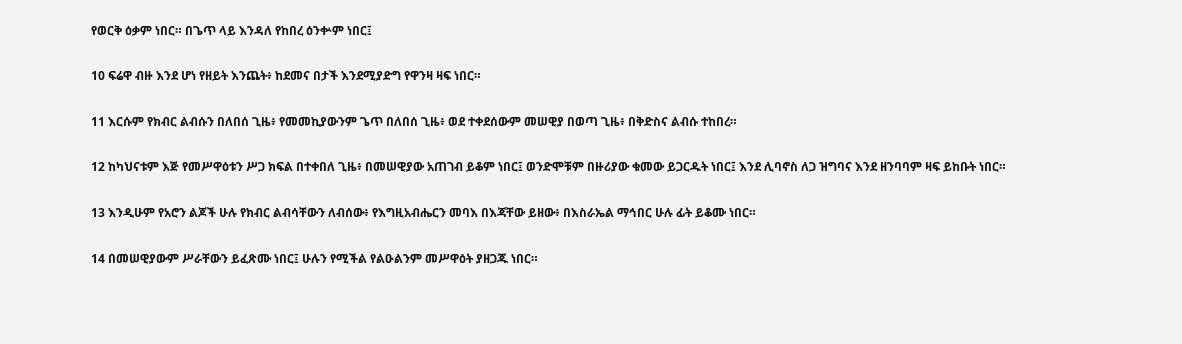የወርቅ ዕቃም ነበር። በጌጥ ላይ እንዳለ የከበረ ዕንቍም ነበር፤

10 ፍሬዋ ብዙ እንደ ሆነ የዘይት እንጨት፥ ከደመና በታች እንደሚያድግ የዋንዛ ዛፍ ነበር።

11 እርሱም የክብር ልብሱን በለበሰ ጊዜ፥ የመመኪያውንም ጌጥ በለበሰ ጊዜ፥ ወደ ተቀደሰውም መሠዊያ በወጣ ጊዜ፥ በቅድስና ልብሱ ተከበረ።

12 ከካህናቱም እጅ የመሥዋዕቱን ሥጋ ክፍል በተቀበለ ጊዜ፥ በመሠዊያው አጠገብ ይቆም ነበር፤ ወንድሞቹም በዙሪያው ቁመው ይጋርዱት ነበር፤ እንደ ሊባኖስ ለጋ ዝግባና እንደ ዘንባባም ዛፍ ይከቡት ነበር።

13 እንዲሁም የአሮን ልጆች ሁሉ የክብር ልብሳቸውን ለብሰው፥ የእግዚአብሔርን መባእ በእጃቸው ይዘው፥ በእስራኤል ማኅበር ሁሉ ፊት ይቆሙ ነበር።

14 በመሠዊያውም ሥራቸውን ይፈጽሙ ነበር፤ ሁሉን የሚችል የልዑልንም መሥዋዕት ያዘጋጁ ነበር።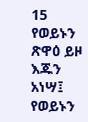15 የወይኑን ጽዋዕ ይዞ እጁን አነሣ፤ የወይኑን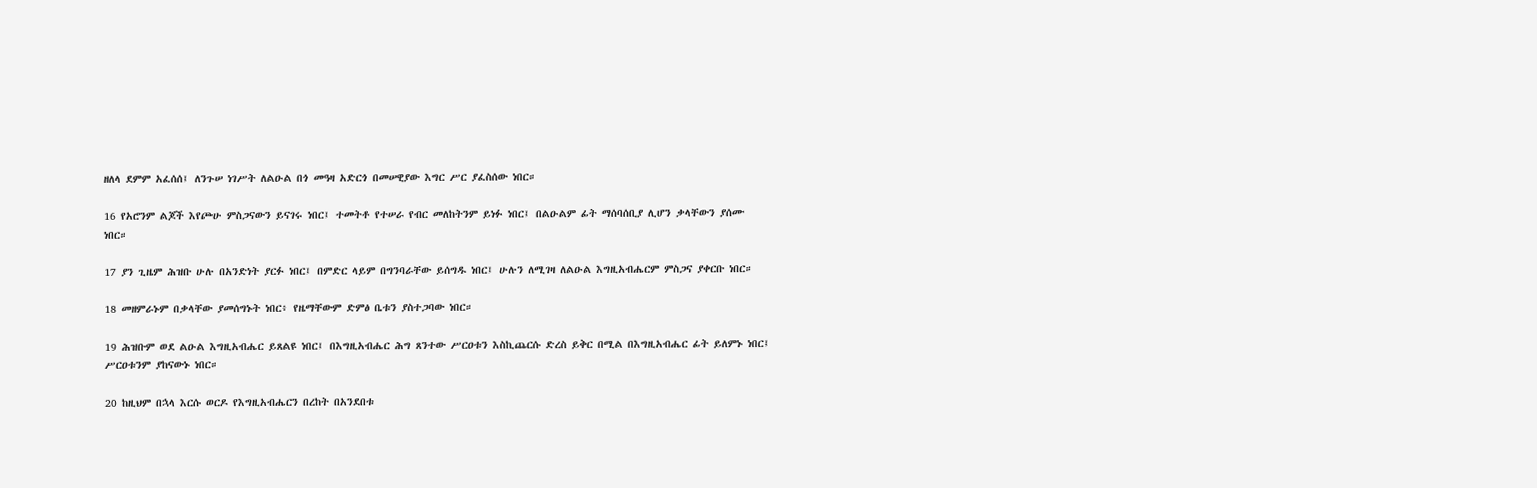ዘለላ ደምም አፈሰሰ፤ ለንጉሠ ነገሥት ለልዑል በጎ መዓዛ አድርጎ በመሠዊያው እግር ሥር ያፈስሰው ነበር።

16 የአሮንም ልጆች እየጮሁ ምስጋናውን ይናገሩ ነበር፤ ተመትቶ የተሠራ የብር መለከትንም ይነፉ ነበር፤ በልዑልም ፊት ማሰባሰቢያ ሊሆን ቃላቸውን ያሰሙ ነበር።

17 ያን ጊዜም ሕዝቡ ሁሉ በአንድነት ያርፉ ነበር፤ በምድር ላይም በግንባራቸው ይሰግዱ ነበር፤ ሁሉን ለሚገዛ ለልዑል እግዚአብሔርም ምስጋና ያቀርቡ ነበር።

18 መዘምራኑም በቃላቸው ያመሰግኑት ነበር፥ የዜማቸውም ድምፅ ቤቱን ያስተጋባው ነበር።

19 ሕዝቡም ወደ ልዑል እግዚአብሔር ይጸልዩ ነበር፤ በእግዚአብሔር ሕግ ጸንተው ሥርዐቱን እስኪጨርሱ ድረስ ይቅር በሚል በእግዚአብሔር ፊት ይለምኑ ነበር፤ ሥርዐቱንም ያከናውኑ ነበር።

20 ከዚህም በኋላ እርሱ ወርዶ የእግዚአብሔርን በረከት በአንደበቱ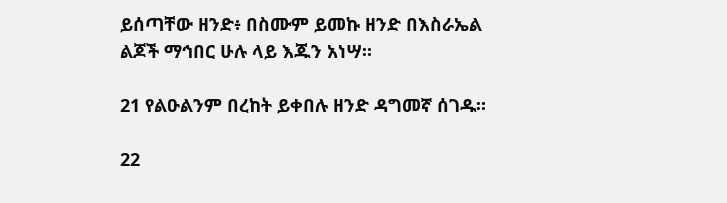ይሰጣቸው ዘንድ፥ በስሙም ይመኩ ዘንድ በእስራኤል ልጆች ማኅበር ሁሉ ላይ እጁን አነሣ።

21 የልዑልንም በረከት ይቀበሉ ዘንድ ዳግመኛ ሰገዱ።

22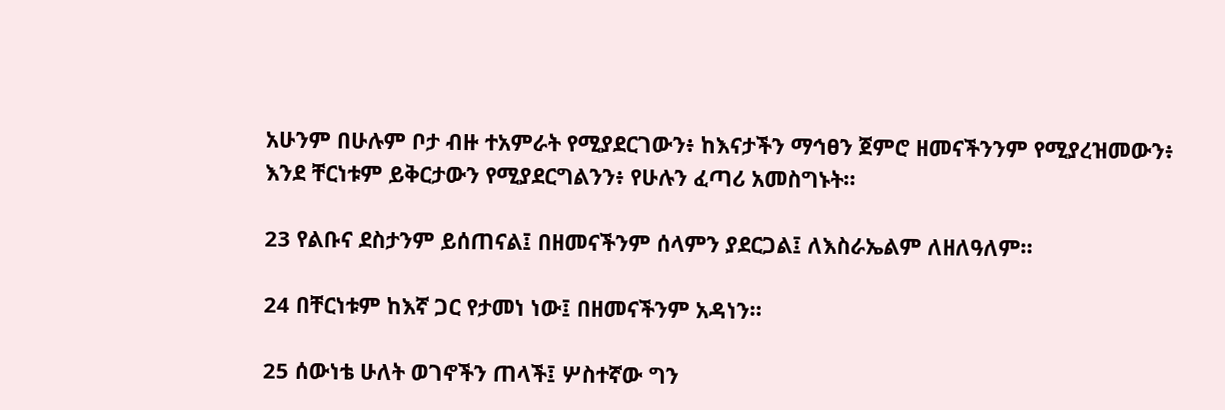አሁንም በሁሉም ቦታ ብዙ ተአምራት የሚያደርገውን፥ ከእናታችን ማኅፀን ጀምሮ ዘመናችንንም የሚያረዝመውን፥ እንደ ቸርነቱም ይቅርታውን የሚያደርግልንን፥ የሁሉን ፈጣሪ አመስግኑት።

23 የልቡና ደስታንም ይሰጠናል፤ በዘመናችንም ሰላምን ያደርጋል፤ ለእስራኤልም ለዘለዓለም።

24 በቸርነቱም ከእኛ ጋር የታመነ ነው፤ በዘመናችንም አዳነን።

25 ሰውነቴ ሁለት ወገኖችን ጠላች፤ ሦስተኛው ግን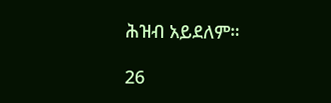ሕዝብ አይደለም።

26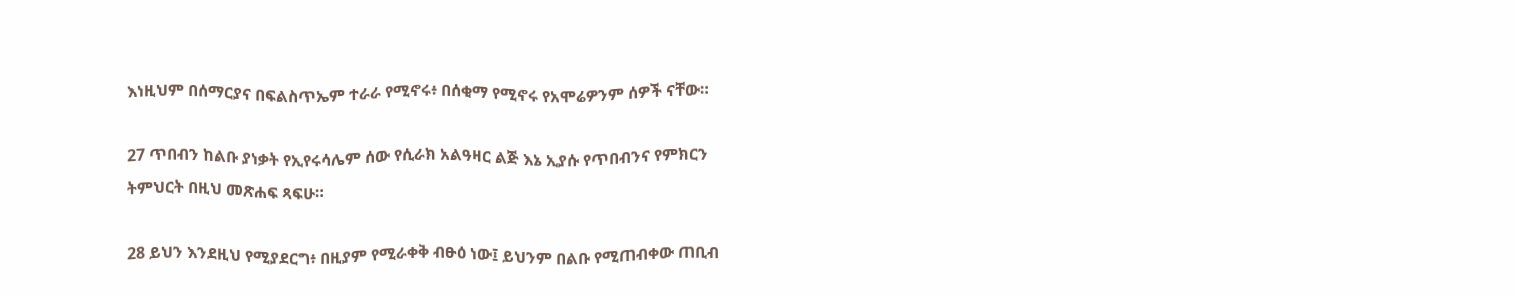እነዚህም በሰማርያና በፍልስጥኤም ተራራ የሚኖሩ፥ በሰቂማ የሚኖሩ የአሞሬዎንም ሰዎች ናቸው።

27 ጥበብን ከልቡ ያነቃት የኢየሩሳሌም ሰው የሲራክ አልዓዛር ልጅ እኔ ኢያሱ የጥበብንና የምክርን ትምህርት በዚህ መጽሐፍ ጻፍሁ።

28 ይህን እንደዚህ የሚያደርግ፥ በዚያም የሚራቀቅ ብፁዕ ነው፤ ይህንም በልቡ የሚጠብቀው ጠቢብ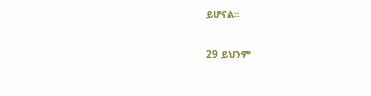ይሆናል።

29 ይህንም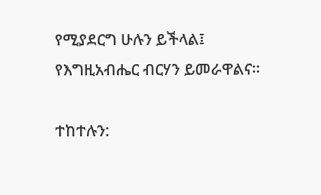የሚያደርግ ሁሉን ይችላል፤ የእግዚአብሔር ብርሃን ይመራዋልና።

ተከተሉን: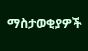ማስታወቂያዎች